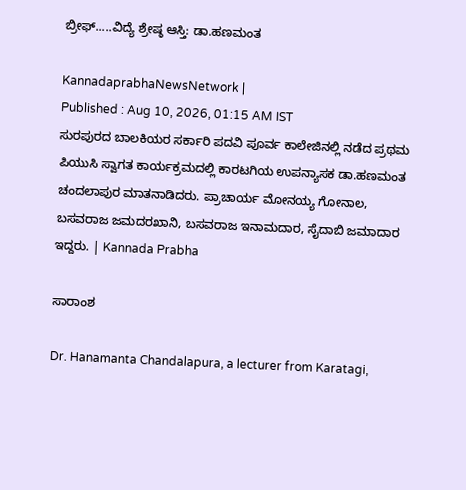ಬ್ರೀಫ್‌.....ವಿದ್ಯೆ ಶ್ರೇಷ್ಠ ಆಸ್ತಿ: ಡಾ.ಹಣಮಂತ

KannadaprabhaNewsNetwork |
Published : Aug 10, 2026, 01:15 AM IST
ಸುರಪುರದ ಬಾಲಕಿಯರ ಸರ್ಕಾರಿ ಪದವಿ ಪೂರ್ವ ಕಾಲೇಜಿನಲ್ಲಿ ನಡೆದ ಪ್ರಥಮ ಪಿಯುಸಿ ಸ್ವಾಗತ ಕಾರ್ಯಕ್ರಮದಲ್ಲಿ ಕಾರಟಗಿಯ ಉಪನ್ಯಾಸಕ ಡಾ.ಹಣಮಂತ ಚಂದಲಾಪುರ ಮಾತನಾಡಿದರು. ಪ್ರಾಚಾರ್ಯ ಮೋನಯ್ಯ ಗೋನಾಲ, ಬಸವರಾಜ ಜಮದರಖಾನಿ, ಬಸವರಾಜ ಇನಾಮದಾರ, ಸೈದಾಬಿ ಜಮಾದಾರ ಇದ್ದರು. | Kannada Prabha

ಸಾರಾಂಶ

Dr. Hanamanta Chandalapura, a lecturer from Karatagi,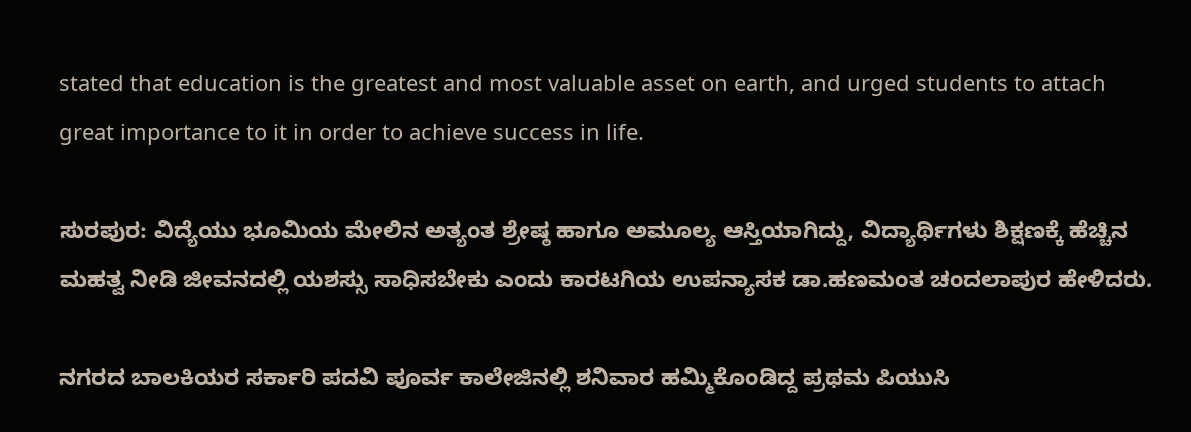stated that education is the greatest and most valuable asset on earth, and urged students to attach great importance to it in order to achieve success in life.

ಸುರಪುರ: ವಿದ್ಯೆಯು ಭೂಮಿಯ ಮೇಲಿನ ಅತ್ಯಂತ ಶ್ರೇಷ್ಠ ಹಾಗೂ ಅಮೂಲ್ಯ ಆಸ್ತಿಯಾಗಿದ್ದು, ವಿದ್ಯಾರ್ಥಿಗಳು ಶಿಕ್ಷಣಕ್ಕೆ ಹೆಚ್ಚಿನ ಮಹತ್ವ ನೀಡಿ ಜೀವನದಲ್ಲಿ ಯಶಸ್ಸು ಸಾಧಿಸಬೇಕು ಎಂದು ಕಾರಟಗಿಯ ಉಪನ್ಯಾಸಕ ಡಾ.ಹಣಮಂತ ಚಂದಲಾಪುರ ಹೇಳಿದರು.

ನಗರದ ಬಾಲಕಿಯರ ಸರ್ಕಾರಿ ಪದವಿ ಪೂರ್ವ ಕಾಲೇಜಿನಲ್ಲಿ ಶನಿವಾರ ಹಮ್ಮಿಕೊಂಡಿದ್ದ ಪ್ರಥಮ ಪಿಯುಸಿ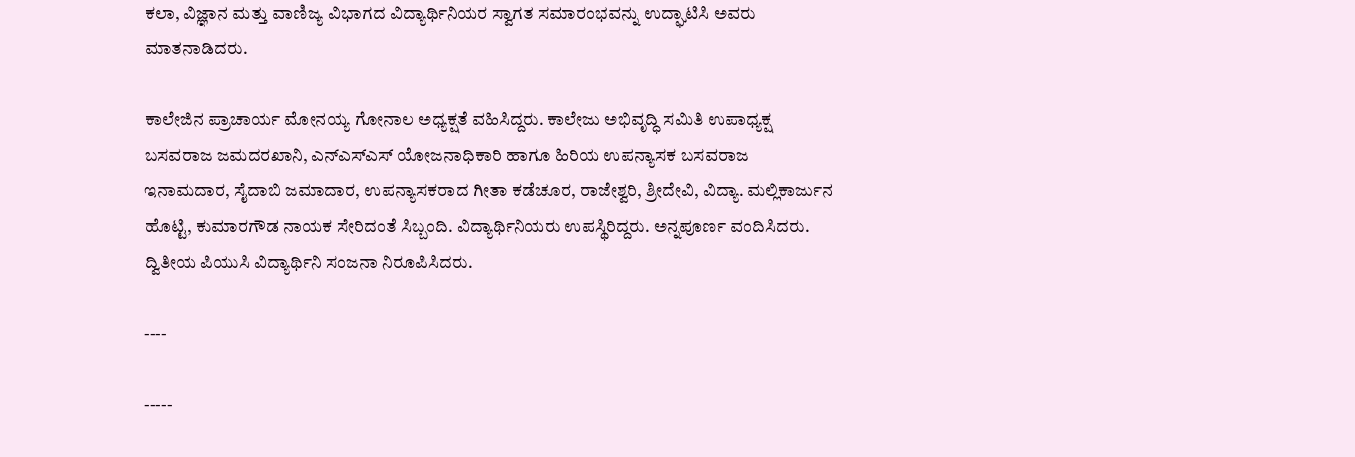ಕಲಾ, ವಿಜ್ಞಾನ ಮತ್ತು ವಾಣಿಜ್ಯ ವಿಭಾಗದ ವಿದ್ಯಾರ್ಥಿನಿಯರ ಸ್ವಾಗತ ಸಮಾರಂಭವನ್ನು ಉದ್ಘಾಟಿಸಿ ಅವರು ಮಾತನಾಡಿದರು.

ಕಾಲೇಜಿನ ಪ್ರಾಚಾರ್ಯ ಮೋನಯ್ಯ ಗೋನಾಲ ಅಧ್ಯಕ್ಷತೆ ವಹಿಸಿದ್ದರು. ಕಾಲೇಜು ಅಭಿವೃದ್ಧಿ ಸಮಿತಿ ಉಪಾಧ್ಯಕ್ಷ ಬಸವರಾಜ ಜಮದರಖಾನಿ, ಎನ್‌ಎಸ್‌ಎಸ್ ಯೋಜನಾಧಿಕಾರಿ ಹಾಗೂ ಹಿರಿಯ ಉಪನ್ಯಾಸಕ ಬಸವರಾಜ ಇನಾಮದಾರ, ಸೈದಾಬಿ ಜಮಾದಾರ, ಉಪನ್ಯಾಸಕರಾದ ಗೀತಾ ಕಡೆಚೂರ, ರಾಜೇಶ್ವರಿ, ಶ್ರೀದೇವಿ, ವಿದ್ಯಾ. ಮಲ್ಲಿಕಾರ್ಜುನ ಹೊಟ್ಟಿ, ಕುಮಾರಗೌಡ ನಾಯಕ ಸೇರಿದಂತೆ ಸಿಬ್ಬಂದಿ. ವಿದ್ಯಾರ್ಥಿನಿಯರು ಉಪಸ್ಥಿರಿದ್ದರು. ಅನ್ನಪೂರ್ಣ ವಂದಿಸಿದರು. ದ್ವಿತೀಯ ಪಿಯುಸಿ ವಿದ್ಯಾರ್ಥಿನಿ ಸಂಜನಾ ನಿರೂಪಿಸಿದರು.

----

-----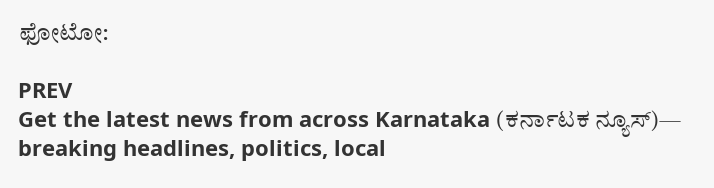ಫೋಟೋ:

PREV
Get the latest news from across Karnataka (ಕರ್ನಾಟಕ ನ್ಯೂಸ್)— breaking headlines, politics, local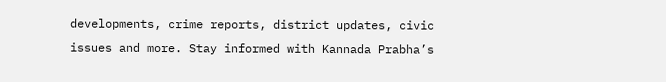developments, crime reports, district updates, civic issues and more. Stay informed with Kannada Prabha’s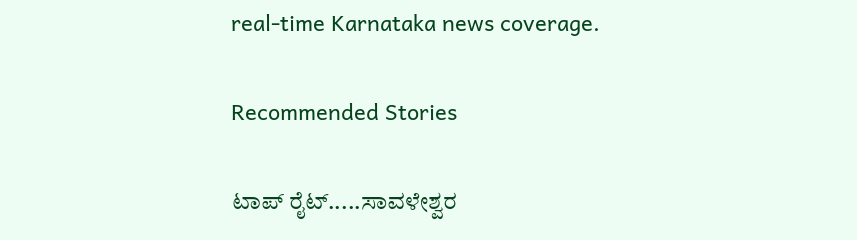real‑time Karnataka news coverage.

Recommended Stories

ಟಾಪ್‌ ರೈಟ್‌.....ಸಾವಳೇಶ್ವರ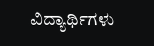ವಿದ್ಯಾರ್ಥಿಗಳು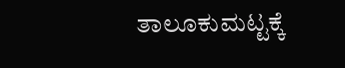ತಾಲೂಕುಮಟ್ಟಕ್ಕೆ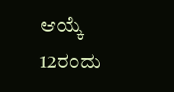ಆಯ್ಕೆ
12ರಂದು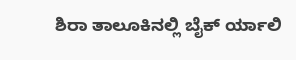ಶಿರಾ ತಾಲೂಕಿನಲ್ಲಿ ಬೈಕ್‌ ರ್ಯಾಲಿ